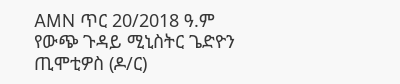AMN ጥር 20/2018 ዓ.ም
የውጭ ጉዳይ ሚኒስትር ጌድዮን ጢሞቲዎስ (ዶ/ር)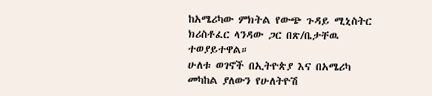ከአሜሪካው ምክትል የውጭ ጉዳይ ሚኒስትር ክሪስቶፈር ላንዳው ጋር በጽ/ቤታቸዉ ተወያይተዋል።
ሁለቱ ወገኖች በኢትዮጵያ እና በአሜሪካ መካከል ያለውን የሁለትዮሽ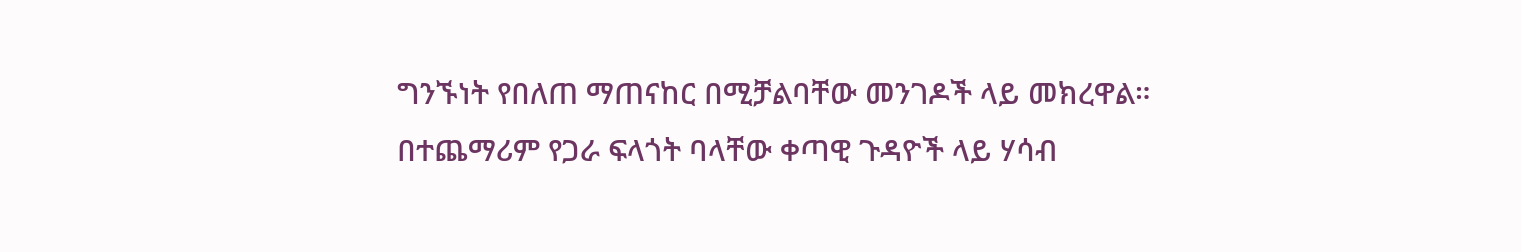ግንኙነት የበለጠ ማጠናከር በሚቻልባቸው መንገዶች ላይ መክረዋል።
በተጨማሪም የጋራ ፍላጎት ባላቸው ቀጣዊ ጉዳዮች ላይ ሃሳብ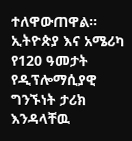ተለዋውጠዋል።
ኢትዮጵያ እና አሜሪካ የ120 ዓመታት የዲፕሎማሲያዊ ግንኙነት ታሪክ እንዳላቸዉ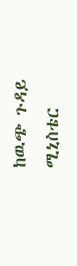ከዉጭ ጉዳይ ሚኒስቴር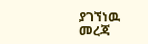ያገኘነዉ መረጃ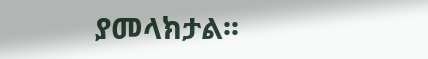ያመላክታል፡፡